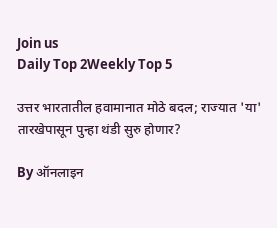Join us
Daily Top 2Weekly Top 5

उत्तर भारतातील हवामानात मोठे बदल; राज्यात 'या' तारखेपासून पुन्हा थंडी सुरु होणार?

By ऑनलाइन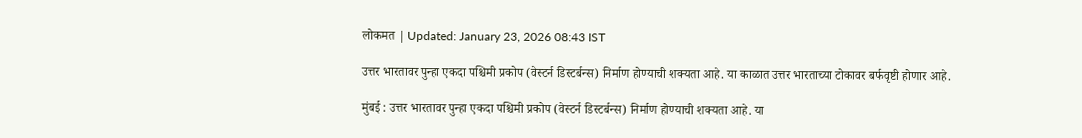लोकमत | Updated: January 23, 2026 08:43 IST

उत्तर भारतावर पुन्हा एकदा पश्चिमी प्रकोप (वेस्टर्न डिस्टर्बन्स) निर्माण होण्याची शक्यता आहे. या काळात उत्तर भारताच्या टोकावर बर्फवृष्टी होणार आहे.

मुंबई : उत्तर भारतावर पुन्हा एकदा पश्चिमी प्रकोप (वेस्टर्न डिस्टर्बन्स) निर्माण होण्याची शक्यता आहे. या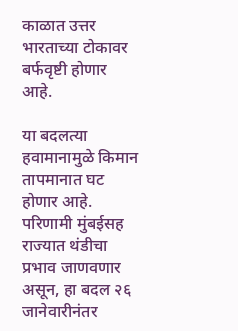काळात उत्तर भारताच्या टोकावर बर्फवृष्टी होणार आहे.

या बदलत्या हवामानामुळे किमान तापमानात घट होणार आहे. परिणामी मुंबईसह राज्यात थंडीचा प्रभाव जाणवणार असून, हा बदल २६ जानेवारीनंतर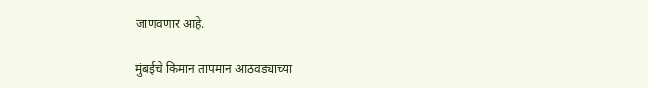जाणवणार आहे.

मुंबईचे किमान तापमान आठवड्याच्या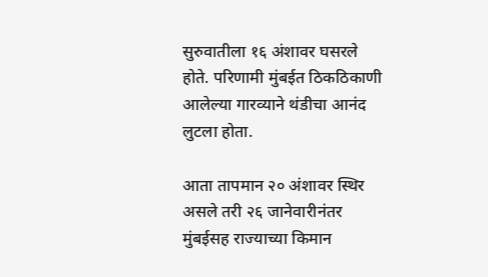सुरुवातीला १६ अंशावर घसरले होते. परिणामी मुंबईत ठिकठिकाणी आलेल्या गारव्याने थंडीचा आनंद लुटला होता.

आता तापमान २० अंशावर स्थिर असले तरी २६ जानेवारीनंतर मुंबईसह राज्याच्या किमान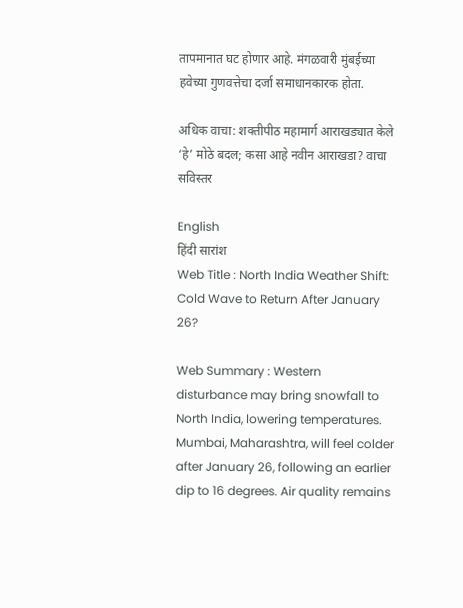तापमानात घट होणार आहे. मंगळवारी मुंबईच्या हवेच्या गुणवत्तेचा दर्जा समाधानकारक होता.

अधिक वाचा: शक्तीपीठ महामार्ग आराखड्यात केले ‘हे’ मोठे बदल; कसा आहे नवीन आराखडा? वाचा सविस्तर

English
हिंदी सारांश
Web Title : North India Weather Shift: Cold Wave to Return After January 26?

Web Summary : Western disturbance may bring snowfall to North India, lowering temperatures. Mumbai, Maharashtra, will feel colder after January 26, following an earlier dip to 16 degrees. Air quality remains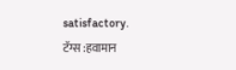satisfactory.
टॅग्स :हवामान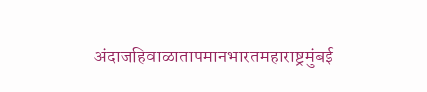अंदाजहिवाळातापमानभारतमहाराष्ट्रमुंबई